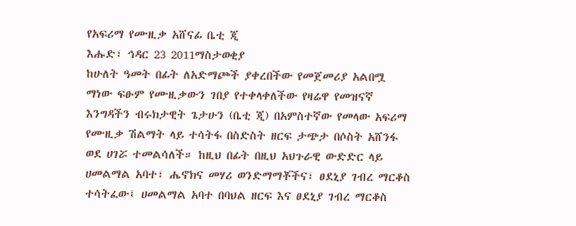የአፍሪማ የሙዚቃ አሸናፊ ቤቲ ጂ
እሑድ፣ ኅዳር 23 2011ማስታወቂያ
ከሁለት ዓመት በፊት ለአድማጮች ያቀረበችው የመጀመሪያ አልበሟ ማነው ፍፁም የሙዚቃውን ገበያ የተቀላቀለችው የዛሬዋ የመዝናኛ እንግዳችን ብሩክታዊት ጌታሁን (ቤቲ ጂ) በአምስተኛው የመላው አፍሪማ የሙዚቃ ሽልማት ላይ ተሳትፋ በስድስት ዘርፍ ታጭታ በሶስት አሸንፋ ወደ ሀገሯ ተመልሳለች። ከዚህ በፊት በዚህ አህጉራዊ ውድድር ላይ ሀመልማል አባተ፣ ሔኖክና መሃሪ ወንድማማቾችና፣ ፀደኒያ ገብረ ማርቆስ ተሳትፈው፤ ሀመልማል አባተ በባህል ዘርፍ እና ፀደኒያ ገብረ ማርቆስ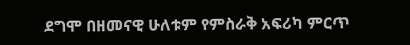ደግሞ በዘመናዊ ሁለቱም የምስራቅ አፍሪካ ምርጥ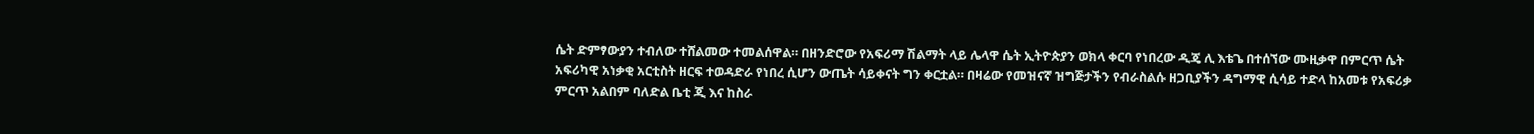ሴት ድምፃውያን ተብለው ተሸልመው ተመልሰዋል። በዘንድሮው የአፍሪማ ሽልማት ላይ ሌላዋ ሴት ኢትዮጵያን ወክላ ቀርባ የነበረው ዲጄ ሊ እቴጌ በተሰኘው ሙዚቃዋ በምርጥ ሴት አፍሪካዊ አነቃቂ አርቲስት ዘርፍ ተወዳድራ የነበረ ሲሆን ውጤት ሳይቀናት ግን ቀርቷል። በዛሬው የመዝናኛ ዝግጅታችን የብራስልሱ ዘጋቢያችን ዳግማዊ ሲሳይ ተድላ ከአመቱ የአፍሪቃ ምርጥ አልበም ባለድል ቤቲ ጂ እና ከስራ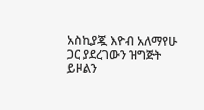አስኪያጇ እዮብ አለማየሁ ጋር ያደረገውን ዝግጅት ይዞልን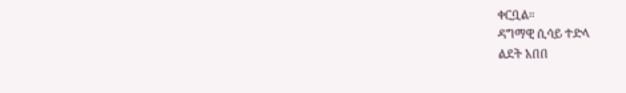ቀርቧል።
ዳግማዊ ሲሳይ ተድላ
ልደት አበበ